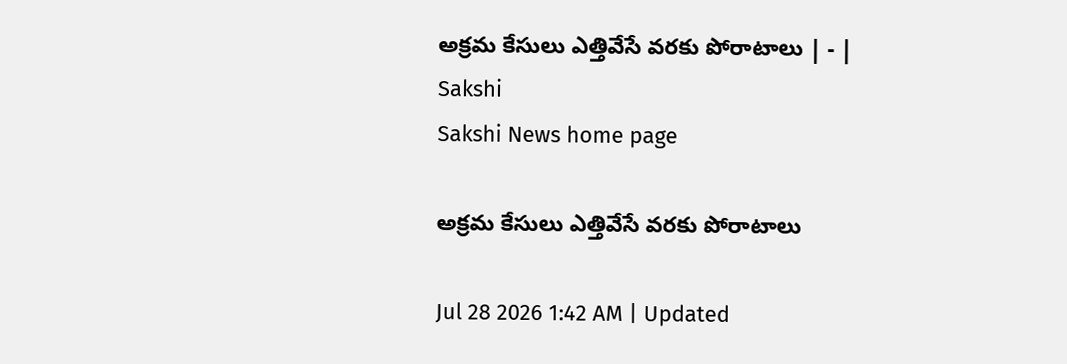అక్రమ కేసులు ఎత్తివేసే వరకు పోరాటాలు | - | Sakshi
Sakshi News home page

అక్రమ కేసులు ఎత్తివేసే వరకు పోరాటాలు

Jul 28 2026 1:42 AM | Updated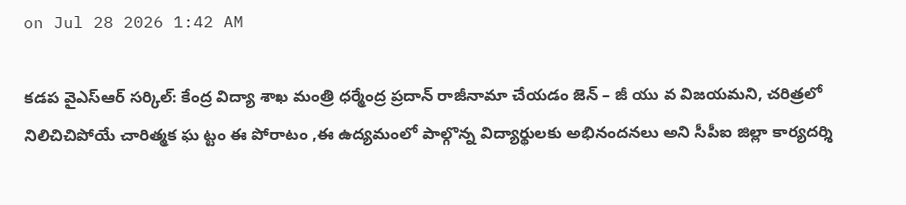on Jul 28 2026 1:42 AM

కడప వైఎస్‌ఆర్‌ సర్కిల్‌: కేంద్ర విద్యా శాఖ మంత్రి ధర్మేంద్ర ప్రదాన్‌ రాజీనామా చేయడం జెన్‌ – జీ యు వ విజయమని, చరిత్రలో నిలిచిచిపోయే చారిత్మక ఘ ట్టం ఈ పోరాటం ,ఈ ఉద్యమంలో పాల్గొన్న విద్యార్థులకు అభినందనలు అని సీపీఐ జిల్లా కార్యదర్శి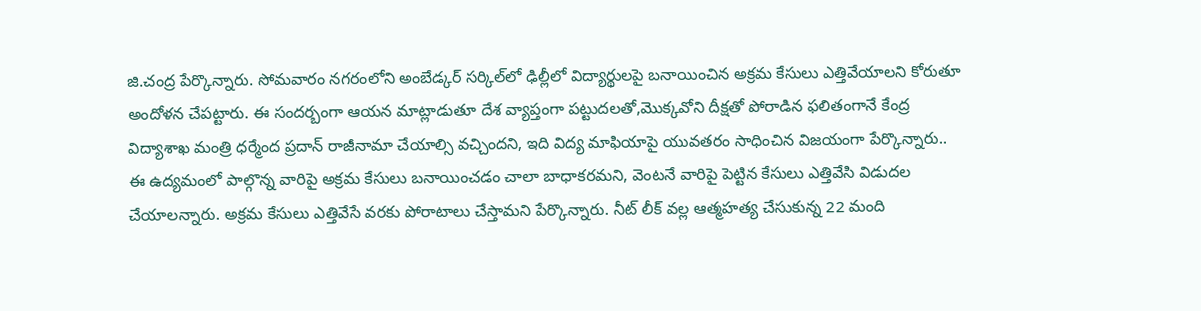జి.చంద్ర పేర్కొన్నారు. సోమవారం నగరంలోని అంబేడ్కర్‌ సర్కిల్‌లో ఢిల్లీలో విద్యార్థులపై బనాయించిన అక్రమ కేసులు ఎత్తివేయాలని కోరుతూ అందోళన చేపట్టారు. ఈ సందర్బంగా ఆయన మాట్లాడుతూ దేశ వ్యాప్తంగా పట్టుదలతో,మొక్కవోని దీక్షతో పోరాడిన ఫలితంగానే కేంద్ర విద్యాశాఖ మంత్రి ధర్మేంద ప్రదాన్‌ రాజీనామా చేయాల్సి వచ్చిందని, ఇది విద్య మాఫియాపై యువతరం సాధించిన విజయంగా పేర్కొన్నారు.. ఈ ఉద్యమంలో పాల్గొన్న వారిపై అక్రమ కేసులు బనాయించడం చాలా బాధాకరమని, వెంటనే వారిపై పెట్టిన కేసులు ఎత్తివేసి విడుదల చేయాలన్నారు. అక్రమ కేసులు ఎత్తివేసే వరకు పోరాటాలు చేస్తామని పేర్కొన్నారు. నీట్‌ లీక్‌ వల్ల ఆత్మహత్య చేసుకున్న 22 మంది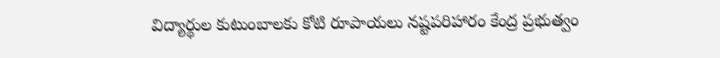విద్యార్థుల కుటుంబాలకు కోటి రూపాయలు నష్టపరిహారం కేంద్ర ప్రభుత్వం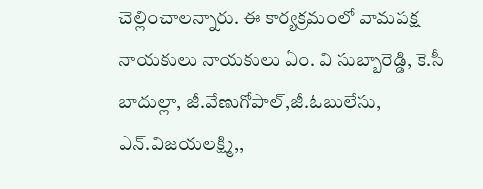చెల్లించాలన్నారు. ఈ కార్యక్రమంలో వామపక్ష నాయకులు నాయకులు ఏం. వి సుబ్బారెడ్డి, కె.సీ బాదుల్లా, జీ.వేణుగోపాల్‌,జీ.ఓబులేసు, ఎన్‌.విజయలక్ష్మి,,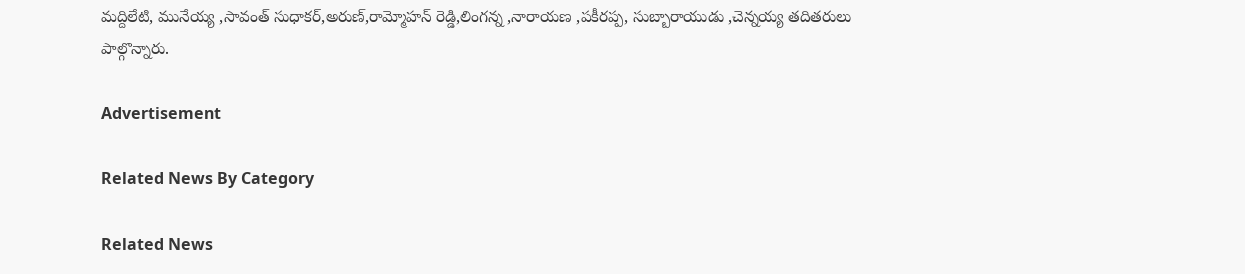మద్దిలేటి, మునేయ్య ,సావంత్‌ సుధాకర్‌,అరుణ్‌,రామ్మోహన్‌ రెడ్డి,లింగన్న ,నారాయణ ,పకీరప్ప, సుబ్బారాయుడు ,చెన్నయ్య తదితరులు పాల్గొన్నారు.

Advertisement

Related News By Category

Related News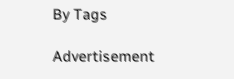By Tags

Advertisement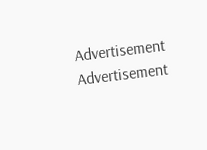Advertisement
Advertisement